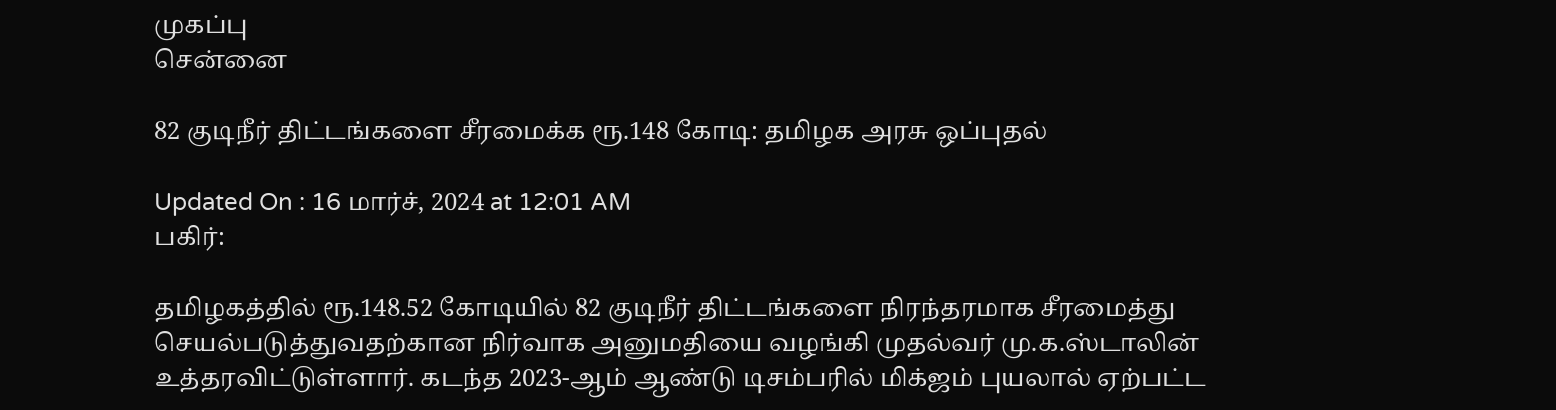முகப்பு
சென்னை

82 குடிநீர் திட்டங்களை சீரமைக்க ரூ.148 கோடி: தமிழக அரசு ஒப்புதல்

Updated On : 16 மார்ச், 2024 at 12:01 AM
பகிர்:

தமிழகத்தில் ரூ.148.52 கோடியில் 82 குடிநீர் திட்டங்களை நிரந்தரமாக சீரமைத்து செயல்படுத்துவதற்கான நிர்வாக அனுமதியை வழங்கி முதல்வர் மு.க.ஸ்டாலின் உத்தரவிட்டுள்ளார். கடந்த 2023-ஆம் ஆண்டு டிசம்பரில் மிக்ஜம் புயலால் ஏற்பட்ட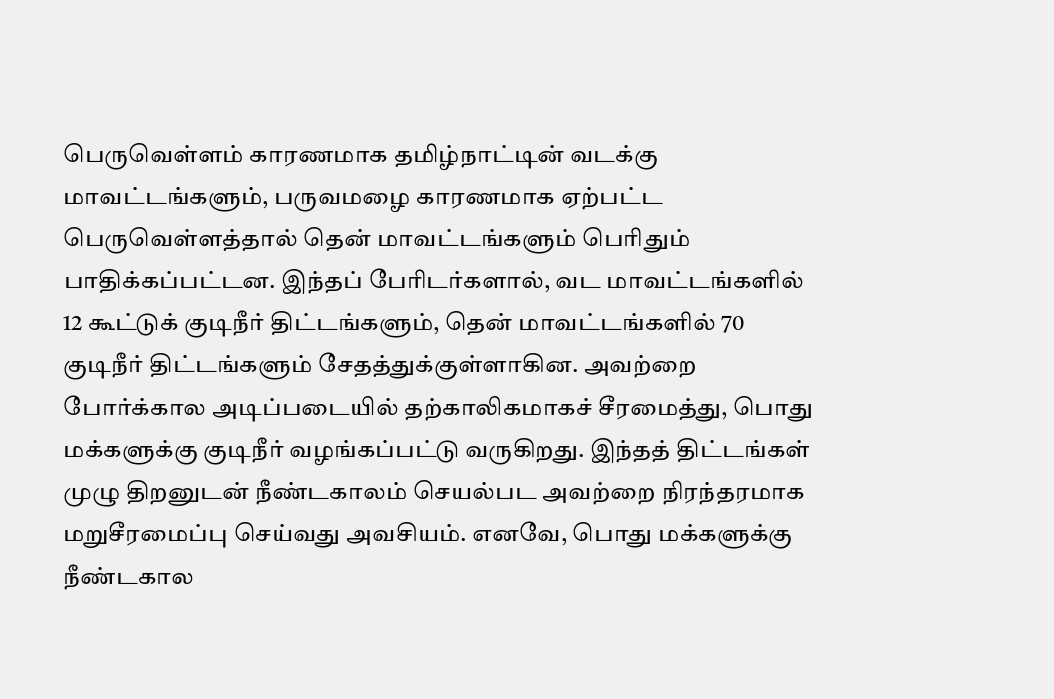பெருவெள்ளம் காரணமாக தமிழ்நாட்டின் வடக்கு மாவட்டங்களும், பருவமழை காரணமாக ஏற்பட்ட பெருவெள்ளத்தால் தென் மாவட்டங்களும் பெரிதும் பாதிக்கப்பட்டன. இந்தப் பேரிடர்களால், வட மாவட்டங்களில் 12 கூட்டுக் குடிநீர் திட்டங்களும், தென் மாவட்டங்களில் 70 குடிநீர் திட்டங்களும் சேதத்துக்குள்ளாகின. அவற்றை போர்க்கால அடிப்படையில் தற்காலிகமாகச் சீரமைத்து, பொது மக்களுக்கு குடிநீர் வழங்கப்பட்டு வருகிறது. இந்தத் திட்டங்கள் முழு திறனுடன் நீண்டகாலம் செயல்பட அவற்றை நிரந்தரமாக மறுசீரமைப்பு செய்வது அவசியம். எனவே, பொது மக்களுக்கு நீண்டகால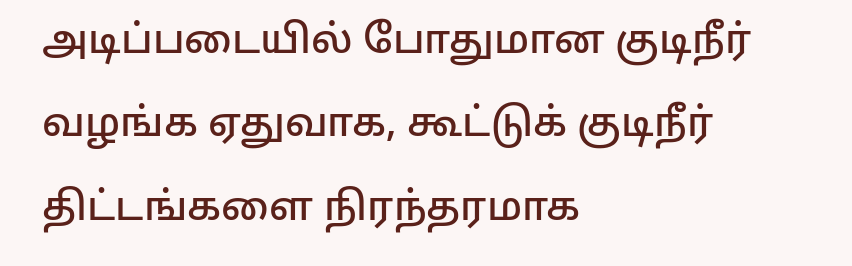அடிப்படையில் போதுமான குடிநீர் வழங்க ஏதுவாக, கூட்டுக் குடிநீர் திட்டங்களை நிரந்தரமாக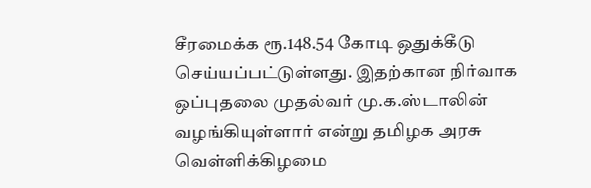சீரமைக்க ரூ.148.54 கோடி ஒதுக்கீடு செய்யப்பட்டுள்ளது. இதற்கான நிர்வாக ஒப்புதலை முதல்வர் மு.க.ஸ்டாலின் வழங்கியுள்ளார் என்று தமிழக அரசு வெள்ளிக்கிழமை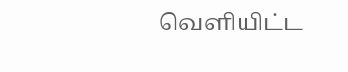வெளியிட்ட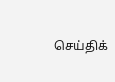செய்திக்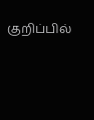குறிப்பில்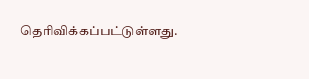தெரிவிக்கப்பட்டுள்ளது.